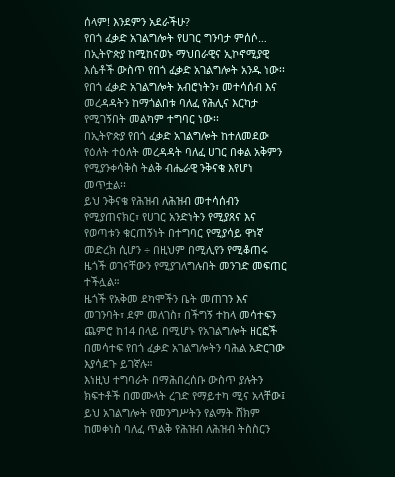ሰላም! እንደምን አደራችሁ?
የበጎ ፈቃድ አገልግሎት የሀገር ግንባታ ምሰሶ…
በኢትዮጵያ ከሚከናወኑ ማህበራዊና ኢኮኖሚያዊ እሴቶች ውስጥ የበጎ ፈቃድ አገልግሎት አንዱ ነው፡፡የበጎ ፈቃድ አገልግሎት አብሮነትን፣ መተሳሰብ እና መረዳዳትን ከማጎልበቱ ባለፈ የሕሊና እርካታ የሚገኝበት መልካም ተግባር ነው፡፡
በኢትዮጵያ የበጎ ፈቃድ አገልግሎት ከተለመደው የዕለት ተዕለት መረዳዳት ባለፈ ሀገር በቀል አቅምን የሚያንቀሳቅስ ትልቅ ብሔራዊ ንቅናቄ እየሆነ መጥቷል፡፡
ይህ ንቅናቄ የሕዝብ ለሕዝብ መተሳሰብን የሚያጠናክር፣ የሀገር አንድነትን የሚያጸና እና የወጣቱን ቁርጠኝነት በተግባር የሚያሳይ ዋነኛ መድረክ ሲሆን ÷ በዚህም በሚሊየን የሚቆጠሩ ዜጎች ወገናቸውን የሚያገለግሉበት መንገድ መፍጠር ተችሏል።
ዜጎች የአቅመ ደካሞችን ቤት መጠገን እና መገንባት፣ ደም መለገስ፣ በችግኝ ተከላ መሳተፍን ጨምሮ ከ14 በላይ በሚሆኑ የአገልግሎት ዘርፎች በመሳተፍ የበጎ ፈቃድ አገልግሎትን ባሕል አድርገው እያሳደጉ ይገኛሉ።
እነዚህ ተግባራት በማሕበረሰቡ ውስጥ ያሉትን ክፍተቶች በመሙላት ረገድ የማይተካ ሚና አላቸው፤ ይህ አገልግሎት የመንግሥትን የልማት ሸክም ከመቀነስ ባለፈ ጥልቅ የሕዝብ ለሕዝብ ትስስርን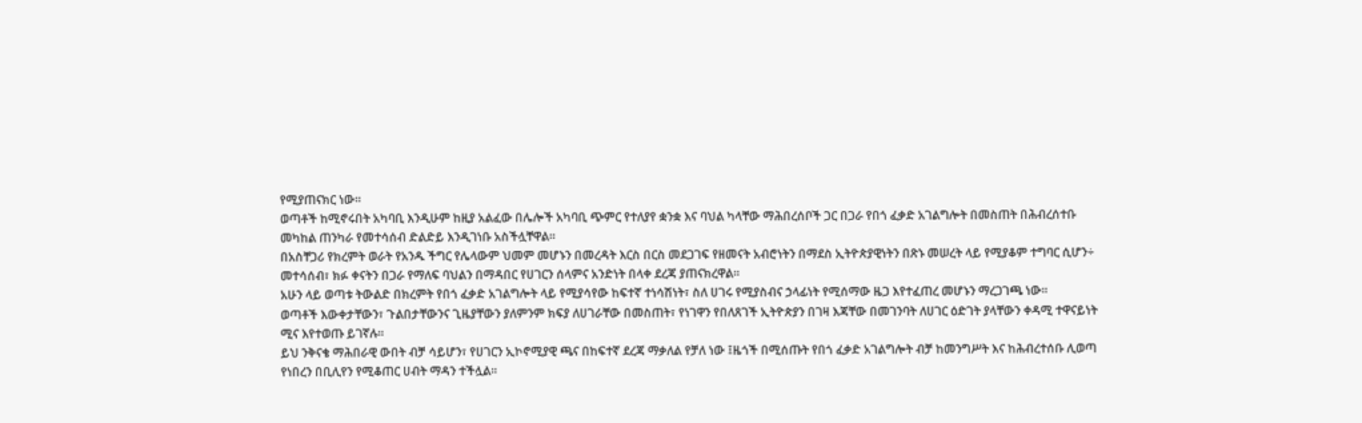የሚያጠናክር ነው።
ወጣቶች ከሚኖሩበት አካባቢ እንዲሁም ከዚያ አልፈው በሌሎች አካባቢ ጭምር የተለያየ ቋንቋ እና ባህል ካላቸው ማሕበረሰቦች ጋር በጋራ የበጎ ፈቃድ አገልግሎት በመስጠት በሕብረሰተቡ መካከል ጠንካራ የመተሳሰብ ድልድይ እንዲገነቡ አስችሏቸዋል።
በአስቸጋሪ የክረምት ወራት የአንዱ ችግር የሌላውም ህመም መሆኑን በመረዳት እርስ በርስ መደጋገፍ የዘመናት አብሮነትን በማደስ ኢትዮጵያዊነትን በጽኑ መሠረት ላይ የሚያቆም ተግባር ሲሆን÷ መተሳሰብ፣ ክፉ ቀናትን በጋራ የማለፍ ባህልን በማዳበር የሀገርን ሰላምና አንድነት በላቀ ደረጃ ያጠናክረዋል።
አሁን ላይ ወጣቱ ትውልድ በክረምት የበጎ ፈቃድ አገልግሎት ላይ የሚያሳየው ከፍተኛ ተነሳሽነት፣ ስለ ሀገሩ የሚያስብና ኃላፊነት የሚሰማው ዜጋ እየተፈጠረ መሆኑን ማረጋገጫ ነው።
ወጣቶች እውቀታቸውን፣ ጉልበታቸውንና ጊዜያቸውን ያለምንም ክፍያ ለሀገራቸው በመስጠት፣ የነገዋን የበለጸገች ኢትዮጵያን በገዛ እጃቸው በመገንባት ለሀገር ዕድገት ያላቸውን ቀዳሚ ተዋናይነት ሚና እየተወጡ ይገኛሉ።
ይህ ንቅናቄ ማሕበራዊ ውበት ብቻ ሳይሆን፣ የሀገርን ኢኮኖሚያዊ ጫና በከፍተኛ ደረጃ ማቃለል የቻለ ነው ፤ዜጎች በሚሰጡት የበጎ ፈቃድ አገልግሎት ብቻ ከመንግሥት እና ከሕብረተሰቡ ሊወጣ የነበረን በቢሊየን የሚቆጠር ሀብት ማዳን ተችሏል።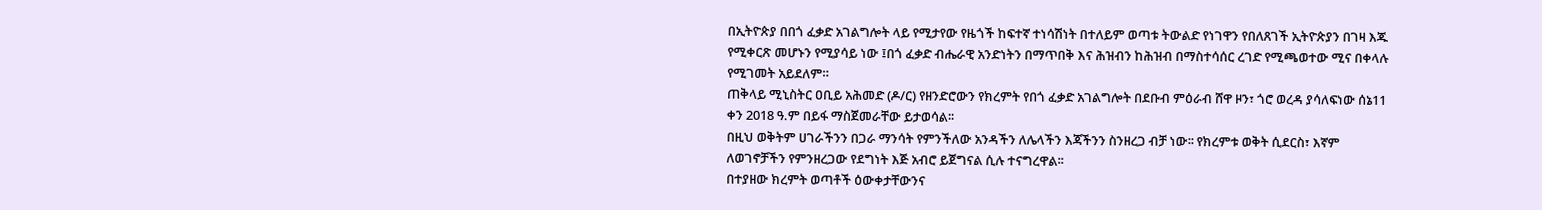በኢትዮጵያ በበጎ ፈቃድ አገልግሎት ላይ የሚታየው የዜጎች ከፍተኛ ተነሳሽነት በተለይም ወጣቱ ትውልድ የነገዋን የበለጸገች ኢትዮጵያን በገዛ እጁ የሚቀርጽ መሆኑን የሚያሳይ ነው ፤በጎ ፈቃድ ብሔራዊ አንድነትን በማጥበቅ እና ሕዝብን ከሕዝብ በማስተሳሰር ረገድ የሚጫወተው ሚና በቀላሉ የሚገመት አይደለም።
ጠቅላይ ሚኒስትር ዐቢይ አሕመድ (ዶ/ር) የዘንድሮውን የክረምት የበጎ ፈቃድ አገልግሎት በደቡብ ምዕራብ ሸዋ ዞን፣ ጎሮ ወረዳ ያሳለፍነው ሰኔ11 ቀን 2018 ዓ.ም በይፋ ማስጀመራቸው ይታወሳል፡፡
በዚህ ወቅትም ሀገራችንን በጋራ ማንሳት የምንችለው አንዳችን ለሌላችን እጃችንን ስንዘረጋ ብቻ ነው፡፡ የክረምቱ ወቅት ሲደርስ፣ እኛም ለወገኖቻችን የምንዘረጋው የደግነት እጅ አብሮ ይጀግናል ሲሉ ተናግረዋል፡፡
በተያዘው ክረምት ወጣቶች ዕውቀታቸውንና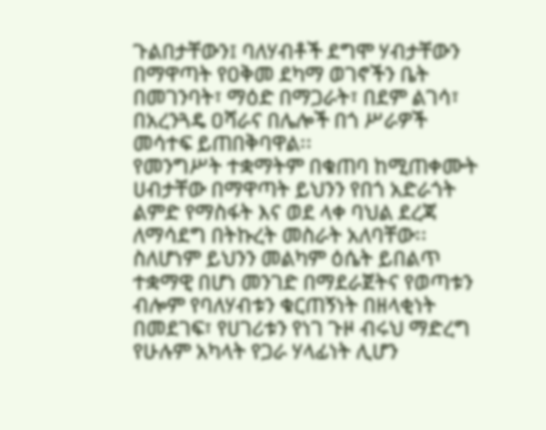ጉልበታቸውን፤ ባለሃብቶች ደግሞ ሃብታቸውን በማዋጣት የዐቅመ ደካማ ወገኖችን ቤት በመገንባት፣ ማዕድ በማጋራት፣ በደም ልገሳ፣ በአረንጓዴ ዐሻራና በሌሎች በጎ ሥራዎች መሳተፍ ይጠበቅባዋል፡፡
የመንግሥት ተቋማትም በቁጠባ ከሚጠቀሙት ሀብታቸው በማዋጣት ይህንን የበጎ አድራጎት ልምድ የማስፋት እና ወደ ላቀ ባህል ደረጃ ለማሳደግ በትኩረት መስራት አለባቸው፡፡
ስለሆነም ይህንን መልካም ዕሴት ይበልጥ ተቋማዊ በሆነ መንገድ በማደራጀትና የወጣቱን ብሎም የባለሃብቱን ቁርጠኝነት በዘላቂነት በመደገፍ፣ የሀገሪቱን የነገ ጉዞ ብሩህ ማድረግ የሁሉም አካላት የጋራ ሃላፊነት ሊሆን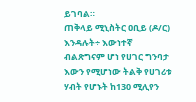ይገባል።
ጠቅላይ ሚኒስትር ዐቢይ (ዶ/ር) እንዳሉት÷ እውነተኛ ብልጽግናም ሆነ የሀገር ግንባታ እውን የሚሆነው ትልቅ የሀገሪቱ ሃብት የሆኑት ከ130 ሚሊየን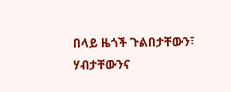በላይ ዜጎች ጉልበታቸውን፣ ሃብታቸውንና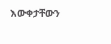እውቀታቸውን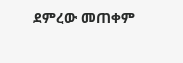ደምረው መጠቀም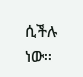ሲችሉ ነው፡፡